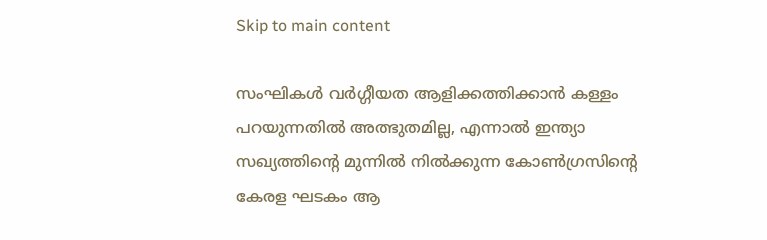Skip to main content

സംഘികൾ വർഗ്ഗീയത ആളിക്കത്തിക്കാൻ കള്ളം പറയുന്നതിൽ അത്ഭുതമില്ല, എന്നാൽ ഇന്ത്യാ സഖ്യത്തിൻ്റെ മുന്നിൽ നിൽക്കുന്ന കോൺഗ്രസിൻ്റെ കേരള ഘടകം ആ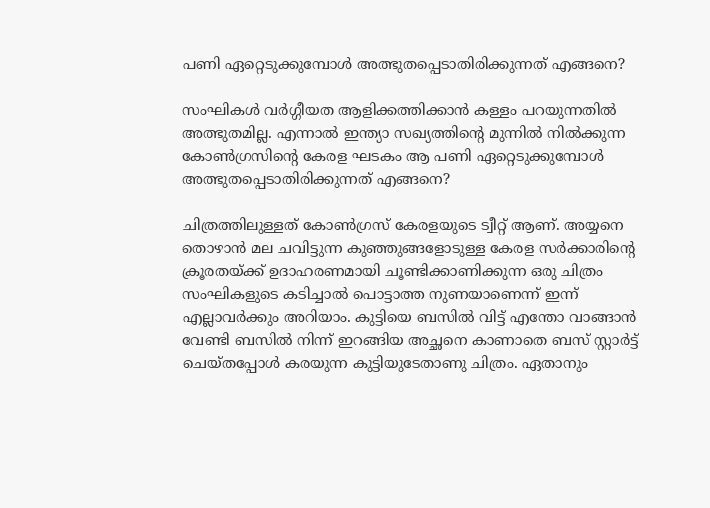പണി ഏറ്റെടുക്കുമ്പോൾ അത്ഭുതപ്പെടാതിരിക്കുന്നത് എങ്ങനെ?

സംഘികൾ വർഗ്ഗീയത ആളിക്കത്തിക്കാൻ കള്ളം പറയുന്നതിൽ അത്ഭുതമില്ല. എന്നാൽ ഇന്ത്യാ സഖ്യത്തിൻ്റെ മുന്നിൽ നിൽക്കുന്ന കോൺഗ്രസിൻ്റെ കേരള ഘടകം ആ പണി ഏറ്റെടുക്കുമ്പോൾ അത്ഭുതപ്പെടാതിരിക്കുന്നത് എങ്ങനെ?

ചിത്രത്തിലുള്ളത് കോൺഗ്രസ് കേരളയുടെ ട്വീറ്റ് ആണ്. അയ്യനെ തൊഴാൻ മല ചവിട്ടുന്ന കുഞ്ഞുങ്ങളോടുള്ള കേരള സർക്കാരിൻ്റെ ക്രൂരതയ്ക്ക് ഉദാഹരണമായി ചൂണ്ടിക്കാണിക്കുന്ന ഒരു ചിത്രം സംഘികളുടെ കടിച്ചാൽ പൊട്ടാത്ത നുണയാണെന്ന് ഇന്ന് എല്ലാവർക്കും അറിയാം. കുട്ടിയെ ബസിൽ വിട്ട് എന്തോ വാങ്ങാൻ വേണ്ടി ബസിൽ നിന്ന് ഇറങ്ങിയ അച്ഛനെ കാണാതെ ബസ് സ്റ്റാർട്ട് ചെയ്തപ്പോൾ കരയുന്ന കുട്ടിയുടേതാണു ചിത്രം. ഏതാനും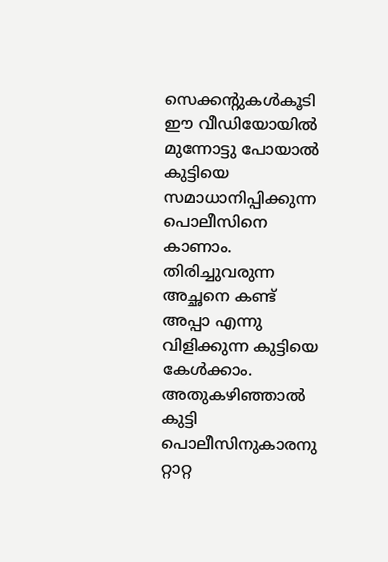സെക്കന്റുകൾകൂടി ഈ വീഡിയോയിൽ മുന്നോട്ടു പോയാൽ കുട്ടിയെ സമാധാനിപ്പിക്കുന്ന പൊലീസിനെ കാണാം. തിരിച്ചുവരുന്ന അച്ഛനെ കണ്ട് അപ്പാ എന്നു വിളിക്കുന്ന കുട്ടിയെ കേൾക്കാം. അതുകഴിഞ്ഞാൽ കുട്ടി പൊലീസിനുകാരനു റ്റാറ്റ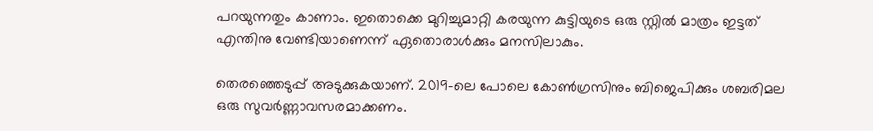പറയുന്നതും കാണാം. ഇതൊക്കെ മുറിച്ചുമാറ്റി കരയുന്ന കുട്ടിയുടെ ഒരു സ്റ്റിൽ മാത്രം ഇട്ടത് എന്തിനു വേണ്ടിയാണെന്ന് ഏതൊരാൾക്കും മനസിലാകും.

തെരഞ്ഞെടുപ്പ് അടുക്കുകയാണ്. 2019-ലെ പോലെ കോൺഗ്രസിനും ബിജെപിക്കും ശബരിമല ഒരു സുവർണ്ണാവസരമാക്കണം.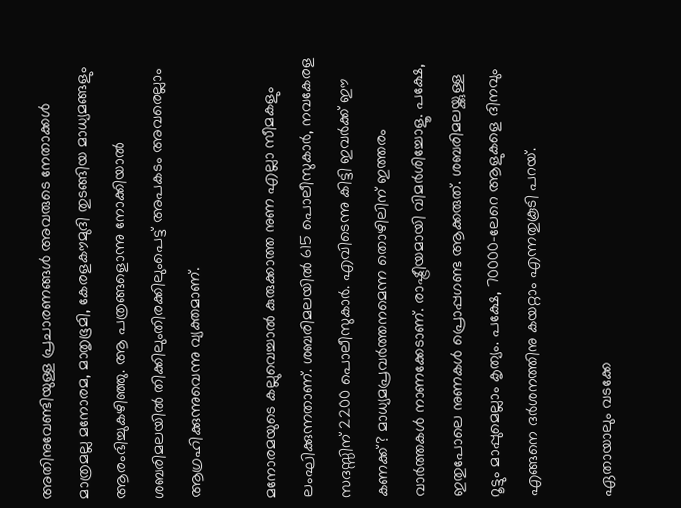അതിനുവേണ്ടിയുള്ള പ്രചാരണങ്ങൾ അവരുടെ നേതാക്കൾ മാത്രമല്ല മനോരമ, മാതൃഭൂമി, കേരളകൗമുദി തുടങ്ങിയ മാധ്യമങ്ങളും ആരംഭിച്ചുകഴിഞ്ഞു. ആ പത്രങ്ങളൊന്നു നോക്കിയാൽ ശബരിമലയിൽ തിക്കിലുംതിരക്കിലുംപെട്ട് അപകടം അവരെല്ലാം ആഗ്രഹിക്കുന്നുവെന്നു വ്യക്തമാണ്.

മനോരമയുടെ കല്ലുവെച്ചാൽ കുരുക്കാത്ത നുണ എല്ലാ സീമകളും ലംഘിക്കുന്നതാണ്. ശബരിമലയിൽ 615 പൊലീസുകാർ, നവകേരള സദസ്സിന് 2200 പൊലീസുകാർ. എവിടെന്നു കിട്ടി ഇവർക്ക് ഈ കണക്ക്? മാധ്യമപ്രവർത്തനമെന്ന തൊഴിലിന് ഇത്തരം വാർത്തകൾ നാണക്കേടാണ്. രാഷ്ട്രീയമായി വിമർശിച്ചോളൂ. പക്ഷേ, ഇതുപോലെ നുണകൾ പ്രൊപ്പഗണ്ട ആക്കരുത്. ശബരിമലയ്ക്കുള്ള റൂട്ടും മാപ്പുമെല്ലാം കൃത്യം. പക്ഷേ, 70000-ലേറെ ആളുകളെ ദിനവും എങ്ങനെ ദർശനത്തിനു കയറ്റാം എന്നതുകൂടി പറയ്.

ഏതായാലും വടക്കേ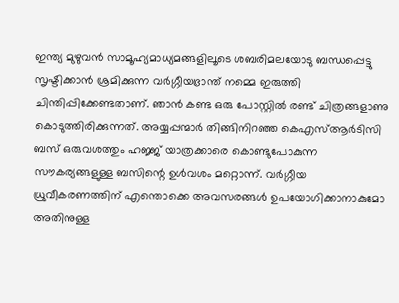ഇന്ത്യ മുഴുവൻ സാമൂഹ്യമാധ്യമങ്ങളിലൂടെ ശബരിമലയോടു ബന്ധപ്പെട്ടു സൃഷ്ടിക്കാൻ ശ്രമിക്കുന്ന വർഗ്ഗീയഭ്രാന്ത് നമ്മെ ഇരുത്തി ചിന്തിപ്പിക്കേണ്ടതാണ്. ഞാൻ കണ്ട ഒരു പോസ്റ്റിൽ രണ്ട് ചിത്രങ്ങളാണു കൊടുത്തിരിക്കുന്നത്. അയ്യപ്പന്മാർ തിങ്ങിനിറഞ്ഞ കെഎസ്ആർടിസി ബസ് ഒരുവശത്തും ഹജ്ജ് യാത്രക്കാരെ കൊണ്ടുപോകുന്ന സൗകര്യങ്ങളുള്ള ബസിന്റെ ഉൾവശം മറ്റൊന്ന്. വർഗ്ഗീയ ധ്രുവീകരണത്തിന് എന്തൊക്കെ അവസരങ്ങൾ ഉപയോഗിക്കാനാകുമോ അതിനുള്ള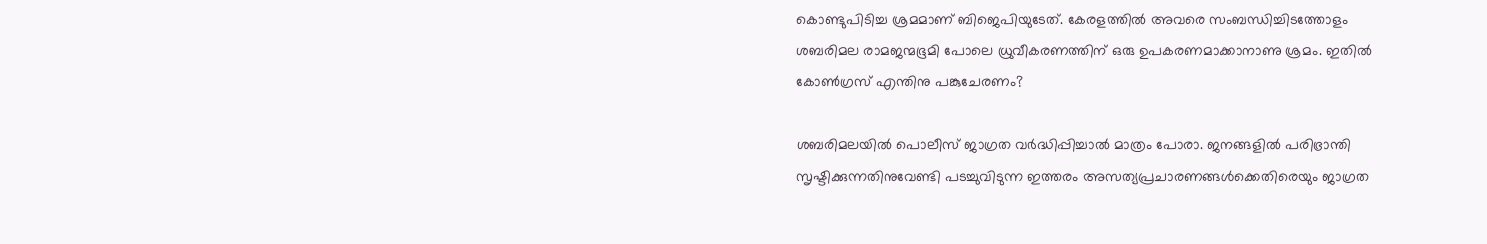കൊണ്ടുപിടിച്ച ശ്രമമാണ് ബിജെപിയുടേത്. കേരളത്തിൽ അവരെ സംബന്ധിച്ചിടത്തോളം ശബരിമല രാമജന്മഭൂമി പോലെ ധ്രുവീകരണത്തിന് ഒരു ഉപകരണമാക്കാനാണു ശ്രമം. ഇതിൽ കോൺഗ്രസ് എന്തിനു പങ്കുചേരണം?

ശബരിമലയിൽ പൊലീസ് ജാഗ്രത വർദ്ധിപ്പിച്ചാൽ മാത്രം പോരാ. ജനങ്ങളിൽ പരിഭ്രാന്തി സൃഷ്ടിക്കുന്നതിനുവേണ്ടി പടച്ചുവിടുന്ന ഇത്തരം അസത്യപ്രചാരണങ്ങൾക്കെതിരെയും ജാഗ്രത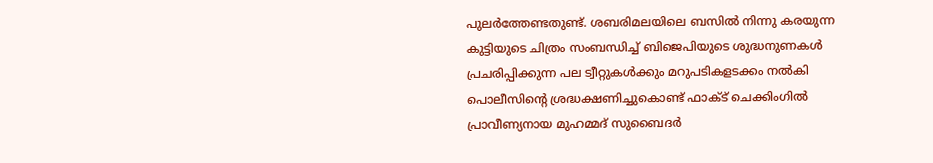പുലർത്തേണ്ടതുണ്ട്. ശബരിമലയിലെ ബസിൽ നിന്നു കരയുന്ന കുട്ടിയുടെ ചിത്രം സംബന്ധിച്ച് ബിജെപിയുടെ ശുദ്ധനുണകൾ പ്രചരിപ്പിക്കുന്ന പല ട്വീറ്റുകൾക്കും മറുപടികളടക്കം നൽകി പൊലീസിന്റെ ശ്രദ്ധക്ഷണിച്ചുകൊണ്ട് ഫാക്ട് ചെക്കിംഗിൽ പ്രാവീണ്യനായ മുഹമ്മദ് സുബൈദർ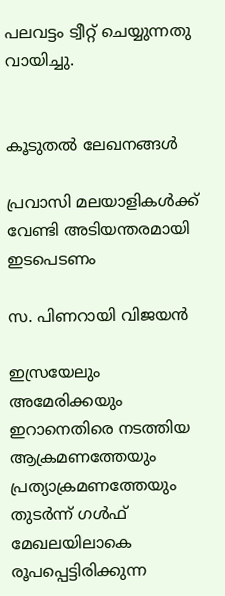പലവട്ടം ട്വീറ്റ് ചെയ്യുന്നതു വായിച്ചു.


കൂടുതൽ ലേഖനങ്ങൾ

പ്രവാസി മലയാളികൾക്ക് വേണ്ടി അടിയന്തരമായി ഇടപെടണം

സ. പിണറായി വിജയൻ

ഇസ്രയേലും അമേരിക്കയും ഇറാനെതിരെ നടത്തിയ ആക്രമണത്തേയും പ്രത്യാക്രമണത്തേയും തുടർന്ന് ഗൾഫ് മേഖലയിലാകെ രൂപപ്പെട്ടിരിക്കുന്ന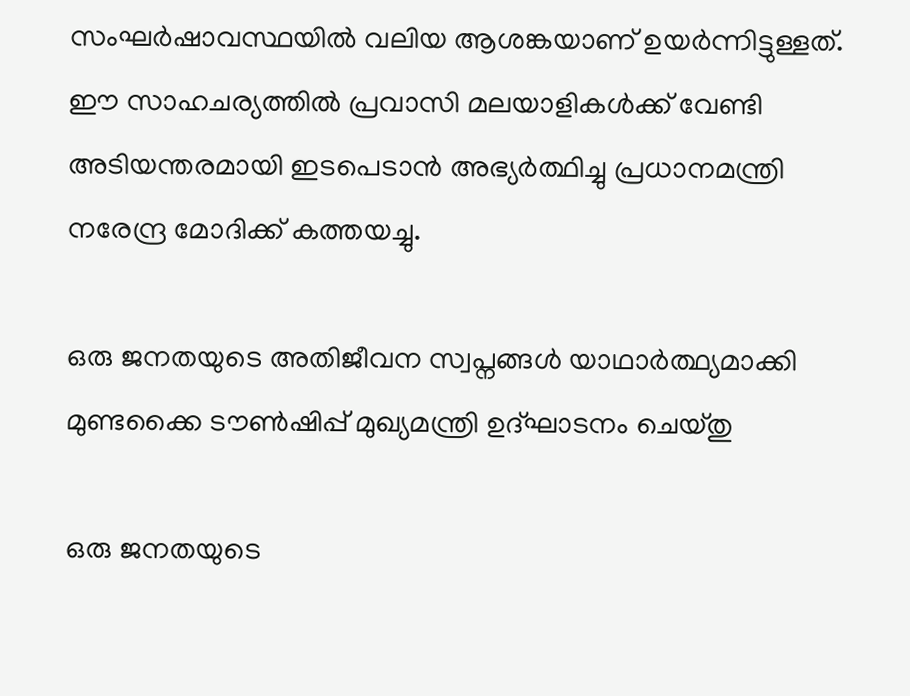സംഘർഷാവസ്ഥയിൽ വലിയ ആശങ്കയാണ് ഉയർന്നിട്ടുള്ളത്. ഈ സാഹചര്യത്തിൽ പ്രവാസി മലയാളികൾക്ക് വേണ്ടി അടിയന്തരമായി ഇടപെടാൻ അഭ്യർത്ഥിച്ചു പ്രധാനമന്ത്രി നരേന്ദ്ര മോദിക്ക് കത്തയച്ചു.

ഒരു ജനതയുടെ അതിജീവന സ്വപ്നങ്ങൾ യാഥാർത്ഥ്യമാക്കി മുണ്ടക്കൈ ടൗൺഷിപ്പ് മുഖ്യമന്ത്രി ഉദ്ഘാടനം ചെയ്തു

ഒരു ജനതയുടെ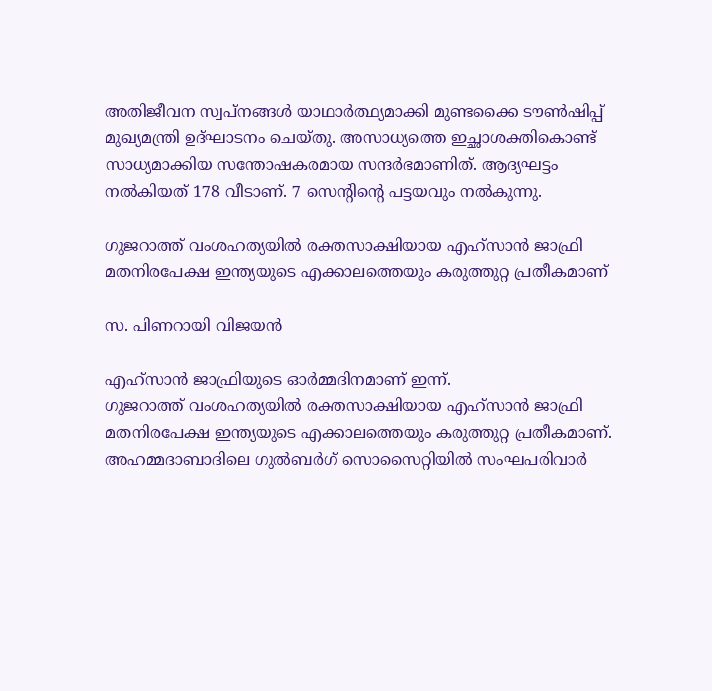അതിജീവന സ്വപ്നങ്ങൾ യാഥാർത്ഥ്യമാക്കി മുണ്ടക്കൈ ടൗൺഷിപ്പ് മുഖ്യമന്ത്രി ഉദ്ഘാടനം ചെയ്തു. അസാധ്യത്തെ ഇച്ഛാശക്തികൊണ്ട് സാധ്യമാക്കിയ സന്തോഷകരമായ സന്ദർഭമാണിത്. ആദ്യഘട്ടം നൽകിയത് 178 വീടാണ്. 7 സെന്റിന്റെ പട്ടയവും നൽകുന്നു.

ഗുജറാത്ത് വംശഹത്യയിൽ രക്തസാക്ഷിയായ എഹ്സാൻ ജാഫ്രി മതനിരപേക്ഷ ഇന്ത്യയുടെ എക്കാലത്തെയും കരുത്തുറ്റ പ്രതീകമാണ്

സ. പിണറായി വിജയൻ

എഹ്സാൻ ജാഫ്രിയുടെ ഓർമ്മദിനമാണ് ഇന്ന്.
ഗുജറാത്ത് വംശഹത്യയിൽ രക്തസാക്ഷിയായ എഹ്സാൻ ജാഫ്രി മതനിരപേക്ഷ ഇന്ത്യയുടെ എക്കാലത്തെയും കരുത്തുറ്റ പ്രതീകമാണ്. അഹമ്മദാബാദിലെ ഗുൽബർഗ് സൊസൈറ്റിയിൽ സംഘപരിവാർ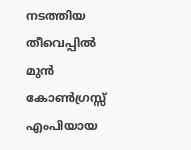നടത്തിയ തീവെപ്പിൽ മുൻ കോൺഗ്രസ്സ് എംപിയായ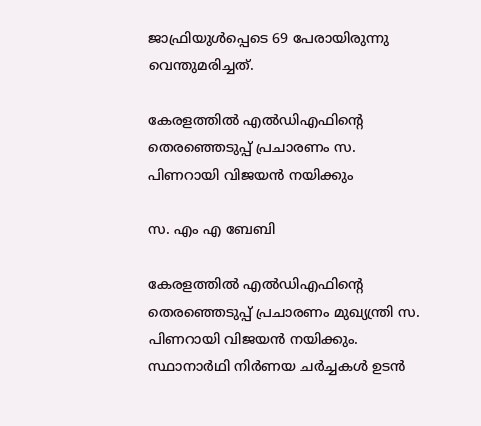ജാഫ്രിയുൾപ്പെടെ 69 പേരായിരുന്നു വെന്തുമരിച്ചത്.

കേരളത്തിൽ എൽഡിഎഫിന്റെ തെരഞ്ഞെടുപ്പ് പ്രചാരണം സ. പിണറായി വിജയൻ നയിക്കും

സ. എം എ ബേബി

കേരളത്തിൽ എൽഡിഎഫിന്റെ തെരഞ്ഞെടുപ്പ് പ്രചാരണം മുഖ്യന്ത്രി സ. പിണറായി വിജയൻ നയിക്കും. സ്ഥാനാർഥി നിർണയ ചർച്ചകൾ ഉടൻ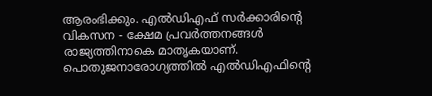ആരംഭിക്കും. എൽഡിഎഫ് സർക്കാരിന്റെ വികസന - ക്ഷേമ പ്രവർത്തനങ്ങൾ രാജ്യത്തിനാകെ മാതൃകയാണ്. പൊതുജനാരോഗ്യത്തിൽ എൽഡിഎഫിന്റെ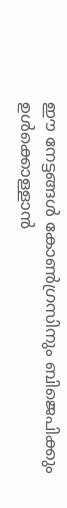ഈ നേട്ടങ്ങൾ കോൺഗ്രസിനും ബിജെപിക്കും ഉൾക്കൊള്ളാൻ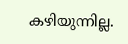കഴിയുന്നില്ല.